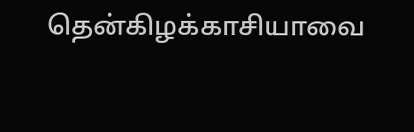தென்கிழக்காசியாவை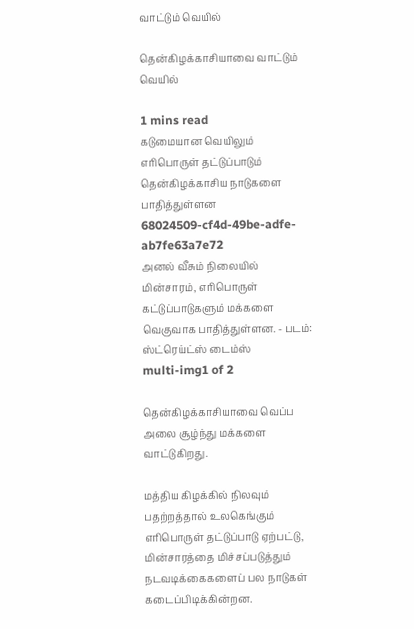வாட்டும் வெயில்

தென்கிழக்காசியாவை வாட்டும் வெயில்

1 mins read
கடுமையான வெயிலும் எரிபொருள் தட்டுப்பாடும் தென்கிழக்காசிய நாடுகளை பாதித்துள்ளன
68024509-cf4d-49be-adfe-ab7fe63a7e72
அனல் வீசும் நிலையில் மின்சாரம், எரிபொருள் கட்டுப்பாடுகளும் மக்களை வெகுவாக பாதித்துள்ளன. - படம்: ஸ்ட்ரெய்ட்ஸ் டைம்ஸ்
multi-img1 of 2

தென்கிழக்காசியாவை வெப்ப அலை சூழ்ந்து மக்களை வாட்டுகிறது.

மத்திய கிழக்கில் நிலவும் பதற்றத்தால் உலகெங்கும் எரிபொருள் தட்டுப்பாடு ஏற்பட்டு, மின்சாரத்தை மிச்சப்படுத்தும் நடவடிக்கைகளைப் பல நாடுகள் கடைப்பிடிக்கின்றன.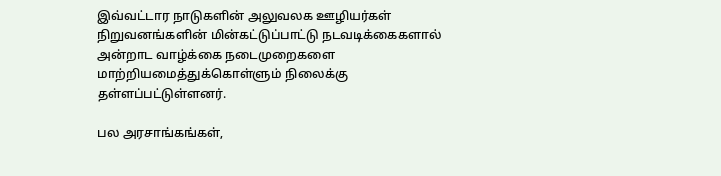இவ்வட்டார நாடுகளின் அலுவலக ஊழியர்கள் நிறுவனங்களின் மின்கட்டுப்பாட்டு நடவடிக்கைகளால் அன்றாட வாழ்க்கை நடைமுறைகளை மாற்றியமைத்துக்கொள்ளும் நிலைக்கு தள்ளப்பட்டுள்ளனர்.

பல அரசாங்கங்கள்,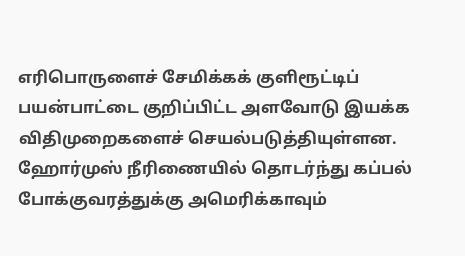எரிபொருளைச் சேமிக்கக் குளிரூட்டிப் பயன்பாட்டை குறிப்பிட்ட அளவோடு இயக்க விதிமுறைகளைச் செயல்படுத்தியுள்ளன. ஹோர்முஸ் நீரிணையில் தொடர்ந்து கப்பல் போக்குவரத்துக்கு அமெரிக்காவும்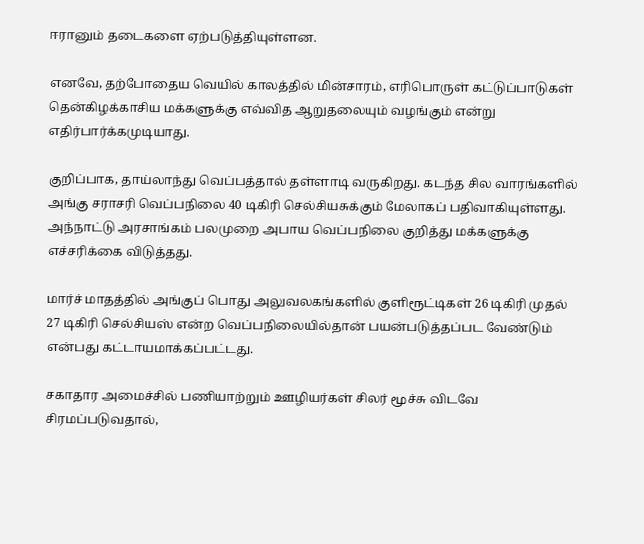ஈரானும் தடைகளை ஏற்படுத்தியுள்ளன.

எனவே, தற்போதைய வெயில் காலத்தில் மின்சாரம், எரிபொருள் கட்டுப்பாடுகள் தென்கிழக்காசிய மக்களுக்கு எவ்வித ஆறுதலையும் வழங்கும் என்று எதிர்பார்க்கமுடியாது.

குறிப்பாக, தாய்லாந்து வெப்பத்தால் தள்ளாடி வருகிறது. கடந்த சில வாரங்களில் அங்கு சராசரி வெப்பநிலை 40 டிகிரி செல்சியசுக்கும் மேலாகப் பதிவாகியுள்ளது. அந்நாட்டு அரசாங்கம் பலமுறை அபாய வெப்பநிலை குறித்து மக்களுக்கு எச்சரிக்கை விடுத்தது.

மார்ச் மாதத்தில் அங்குப் பொது அலுவலகங்களில் குளிரூட்டிகள் 26 டிகிரி முதல் 27 டிகிரி செல்சியஸ் என்ற வெப்பநிலையில்தான் பயன்படுத்தப்பட வேண்டும் என்பது கட்டாயமாக்கப்பட்டது.

சகாதார அமைச்சில் பணியாற்றும் ஊழியர்கள் சிலர் மூச்சு விடவே சிரமப்படுவதால்,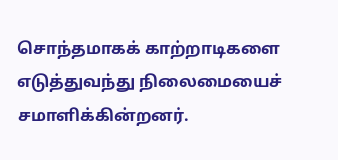சொந்தமாகக் காற்றாடிகளை எடுத்துவந்து நிலைமையைச் சமாளிக்கின்றனர்.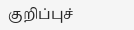குறிப்புச்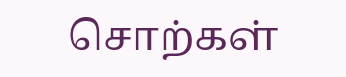சொற்கள்